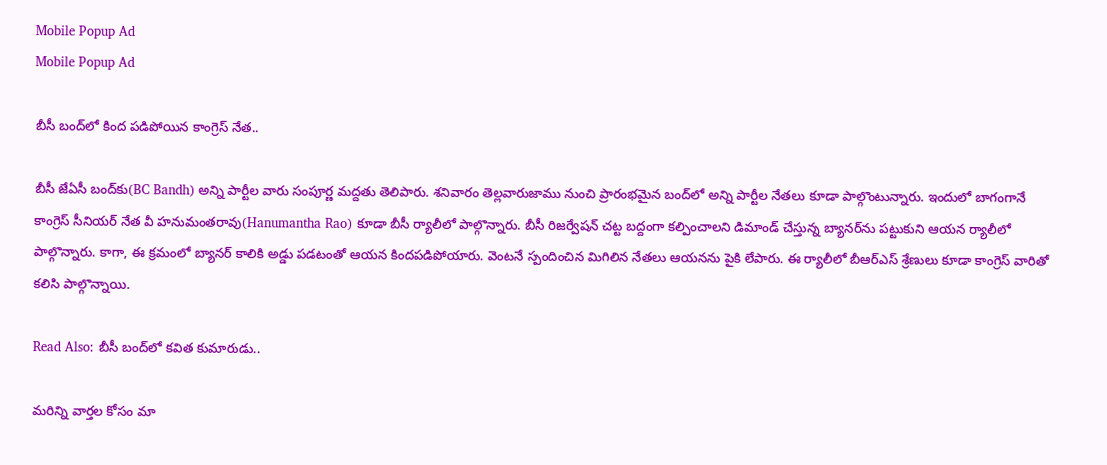Mobile Popup Ad
Mobile Popup Ad

బీసీ బంద్‌లో కింద పడిపోయిన కాంగ్రెస్ నేత..

బీసీ జేఏసీ బంద్‌కు(BC Bandh) అన్ని పార్టీల వారు సంపూర్ణ మద్దతు తెలిపారు. శనివారం తెల్లవారుజాము నుంచి ప్రారంభమైన బంద్‌లో అన్ని పార్టీల నేతలు కూడా పాల్గొంటున్నారు. ఇందులో బాగంగానే కాంగ్రెస్ సీనియర్ నేత వీ హనుమంతరావు(Hanumantha Rao) కూడా బీసీ ర్యాలీలో పాల్గొన్నారు. బీసీ రిజర్వేషన్‌ చట్ట బద్దంగా కల్పించాలని డిమాండ్ చేస్తున్న బ్యానర్‌ను పట్టుకుని ఆయన ర్యాలీలో పాల్గొన్నారు. కాగా, ఈ క్రమంలో బ్యానర్ కాలికి అడ్డు పడటంతో ఆయన కిందపడిపోయారు. వెంటనే స్పందించిన మిగిలిన నేతలు ఆయనను పైకి లేపారు. ఈ ర్యాలీలో బీఆర్ఎస్ శ్రేణులు కూడా కాంగ్రెస్ వారితో కలిసి పాల్గొన్నాయి.

Read Also: బీసీ బంద్‌లో కవిత కుమారుడు..

మ‌రిన్ని వార్త‌ల కోసం మా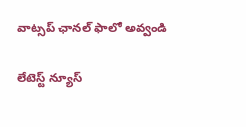వాట్స‌ప్ ఛాన‌ల్ ఫాలో అవ్వండి

లేటెస్ట్ న్యూస్‌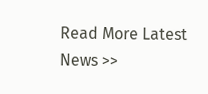Read More Latest News >>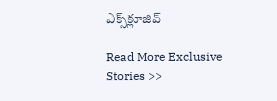ఎక్స్‌క్లూజివ్‌

Read More Exclusive Stories >>